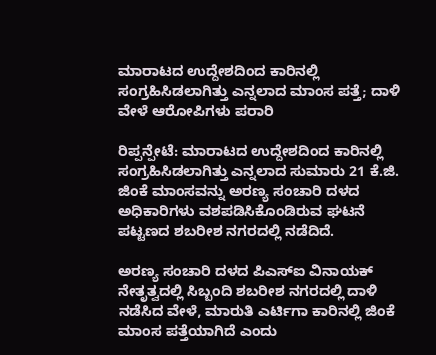ಮಾರಾಟದ ಉದ್ದೇಶದಿಂದ ಕಾರಿನಲ್ಲಿ ಸಂಗ್ರಹಿಸಿಡಲಾಗಿತ್ತು ಎನ್ನಲಾದ ಮಾಂಸ ಪತ್ತೆ; ದಾಳಿ ವೇಳೆ ಆರೋಪಿಗಳು ಪರಾರಿ

ರಿಪ್ಪನ್ಪೇಟೆ: ಮಾರಾಟದ ಉದ್ದೇಶದಿಂದ ಕಾರಿನಲ್ಲಿ ಸಂಗ್ರಹಿಸಿಡಲಾಗಿತ್ತು ಎನ್ನಲಾದ ಸುಮಾರು 21 ಕೆ.ಜಿ. ಜಿಂಕೆ ಮಾಂಸವನ್ನು ಅರಣ್ಯ ಸಂಚಾರಿ ದಳದ ಅಧಿಕಾರಿಗಳು ವಶಪಡಿಸಿಕೊಂಡಿರುವ ಘಟನೆ ಪಟ್ಟಣದ ಶಬರೀಶ ನಗರದಲ್ಲಿ ನಡೆದಿದೆ.

ಅರಣ್ಯ ಸಂಚಾರಿ ದಳದ ಪಿಎಸ್ಐ ವಿನಾಯಕ್ ನೇತೃತ್ವದಲ್ಲಿ ಸಿಬ್ಬಂದಿ ಶಬರೀಶ ನಗರದಲ್ಲಿ ದಾಳಿ ನಡೆಸಿದ ವೇಳೆ, ಮಾರುತಿ ಎರ್ಟಿಗಾ ಕಾರಿನಲ್ಲಿ ಜಿಂಕೆ ಮಾಂಸ ಪತ್ತೆಯಾಗಿದೆ ಎಂದು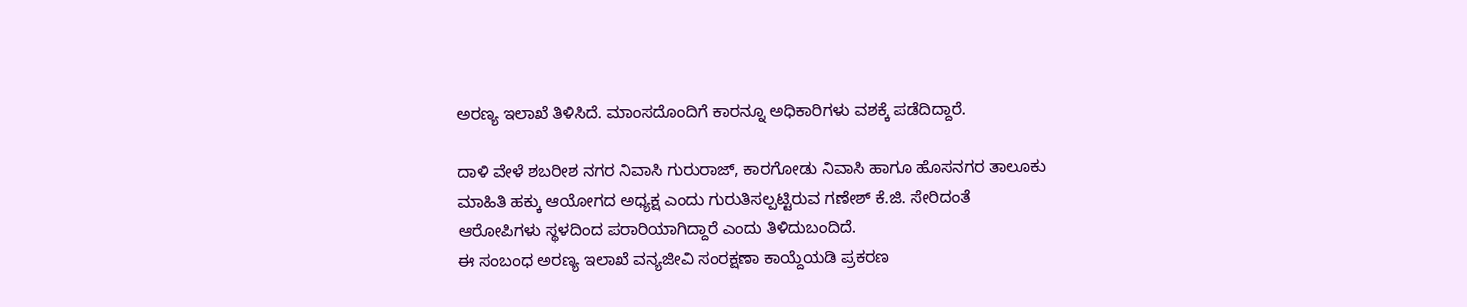ಅರಣ್ಯ ಇಲಾಖೆ ತಿಳಿಸಿದೆ. ಮಾಂಸದೊಂದಿಗೆ ಕಾರನ್ನೂ ಅಧಿಕಾರಿಗಳು ವಶಕ್ಕೆ ಪಡೆದಿದ್ದಾರೆ.

ದಾಳಿ ವೇಳೆ ಶಬರೀಶ ನಗರ ನಿವಾಸಿ ಗುರುರಾಜ್, ಕಾರಗೋಡು ನಿವಾಸಿ ಹಾಗೂ ಹೊಸನಗರ ತಾಲೂಕು ಮಾಹಿತಿ ಹಕ್ಕು ಆಯೋಗದ ಅಧ್ಯಕ್ಷ ಎಂದು ಗುರುತಿಸಲ್ಪಟ್ಟಿರುವ ಗಣೇಶ್ ಕೆ.ಜಿ. ಸೇರಿದಂತೆ ಆರೋಪಿಗಳು ಸ್ಥಳದಿಂದ ಪರಾರಿಯಾಗಿದ್ದಾರೆ ಎಂದು ತಿಳಿದುಬಂದಿದೆ.
ಈ ಸಂಬಂಧ ಅರಣ್ಯ ಇಲಾಖೆ ವನ್ಯಜೀವಿ ಸಂರಕ್ಷಣಾ ಕಾಯ್ದೆಯಡಿ ಪ್ರಕರಣ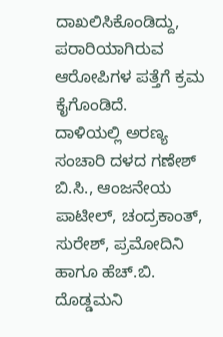ದಾಖಲಿಸಿಕೊಂಡಿದ್ದು, ಪರಾರಿಯಾಗಿರುವ ಆರೋಪಿಗಳ ಪತ್ತೆಗೆ ಕ್ರಮ ಕೈಗೊಂಡಿದೆ.
ದಾಳಿಯಲ್ಲಿ ಅರಣ್ಯ ಸಂಚಾರಿ ದಳದ ಗಣೇಶ್ ಬಿ.ಸಿ., ಆಂಜನೇಯ ಪಾಟೀಲ್, ಚಂದ್ರಕಾಂತ್, ಸುರೇಶ್, ಪ್ರಮೋದಿನಿ ಹಾಗೂ ಹೆಚ್.ಬಿ. ದೊಡ್ಡಮನಿ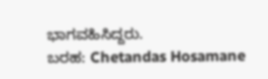ಭಾಗವಹಿಸಿದ್ದರು.
ಬರಹ: Chetandas Hosamane